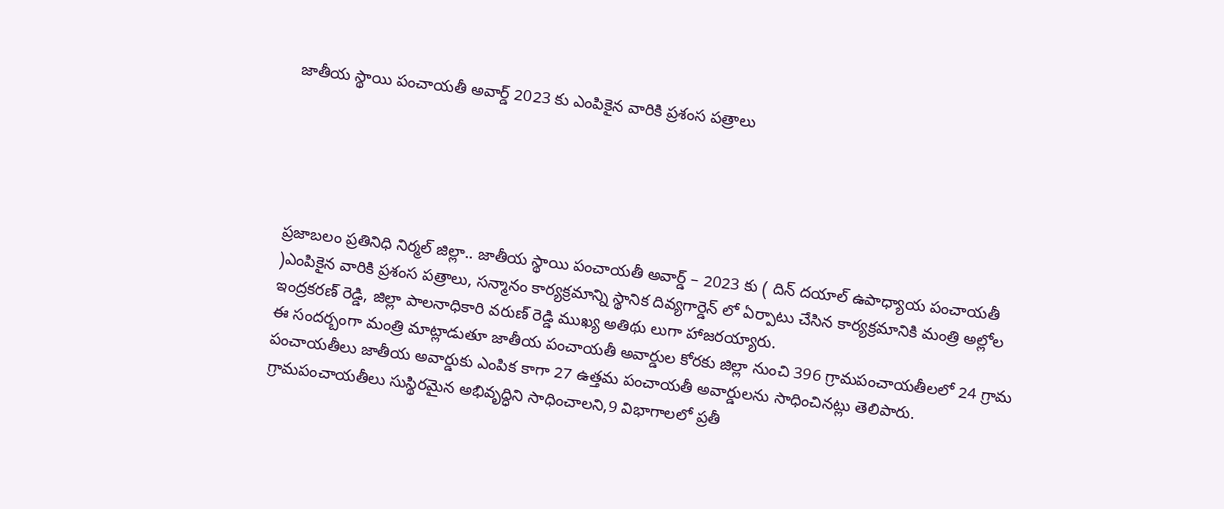జాతీయ స్థాయి పంచాయతీ అవార్డ్ 2023 కు ఎంపికైన వారికి ప్రశంస పత్రాలు





ప్రజాబలం ప్రతినిధి నిర్మల్ జిల్లా.. జాతీయ స్థాయి పంచాయతీ అవార్డ్ – 2023 కు ( దిన్ దయాల్ ఉపాధ్యాయ పంచాయతీ )ఎంపికైన వారికి ప్రశంస పత్రాలు, సన్మానం కార్యక్రమాన్ని స్థానిక దివ్యగార్డెన్ లో ఏర్పాటు చేసిన కార్యక్రమానికి మంత్రి అల్లోల ఇంద్రకరణ్ రెడ్డి, జిల్లా పాలనాధికారి వరుణ్ రెడ్డి ముఖ్య అతిథు లుగా హాజరయ్యారు.
ఈ సందర్బంగా మంత్రి మాట్లాడుతూ జాతీయ పంచాయతీ అవార్డుల కోరకు జిల్లా నుంచి 396 గ్రామపంచాయతీలలో 24 గ్రామ పంచాయతీలు జాతీయ అవార్డుకు ఎంపిక కాగా 27 ఉత్తమ పంచాయతీ అవార్డులను సాధించినట్లు తెలిపారు.
గ్రామపంచాయతీలు సుస్థిరమైన అభివృద్ధిని సాధించాలని,9 విభాగాలలో ప్రతీ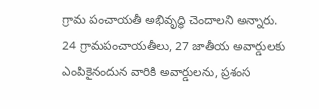గ్రామ పంచాయతీ అభివృద్ధి చెందాలని అన్నారు.
24 గ్రామపంచాయతీలు, 27 జాతీయ అవార్డులకు ఎంపికైనందున వారికి అవార్డులను, ప్రశంస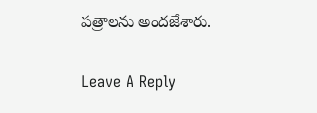పత్రాలను అందజేశారు.

Leave A Reply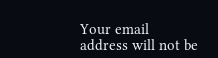Your email address will not be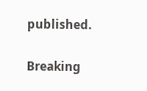published.

Breaking